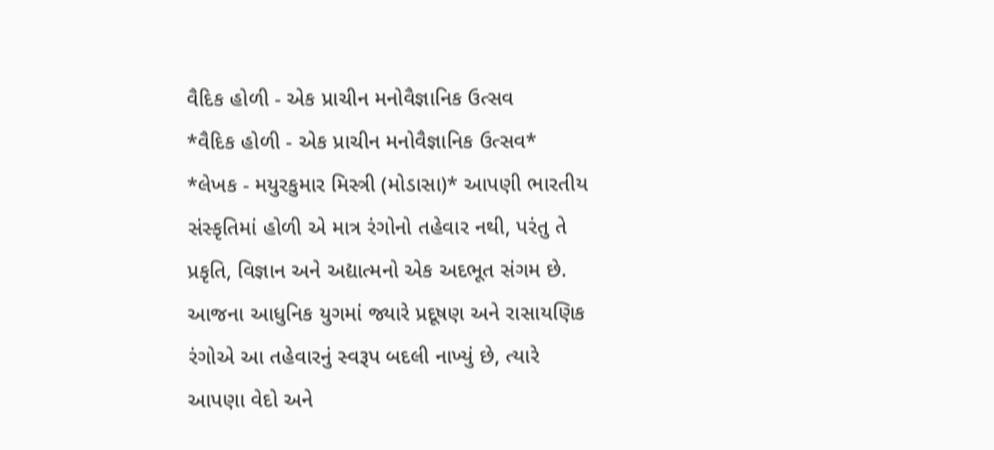વૈદિક હોળી - એક પ્રાચીન મનોવૈજ્ઞાનિક ઉત્સવ
*વૈદિક હોળી - એક પ્રાચીન મનોવૈજ્ઞાનિક ઉત્સવ* *લેખક - મયુરકુમાર મિસ્ત્રી (મોડાસા)* આપણી ભારતીય સંસ્કૃતિમાં હોળી એ માત્ર રંગોનો તહેવાર નથી, પરંતુ તે પ્રકૃતિ, વિજ્ઞાન અને અદ્યાત્મનો એક અદભૂત સંગમ છે. આજના આધુનિક યુગમાં જ્યારે પ્રદૂષણ અને રાસાયણિક રંગોએ આ તહેવારનું સ્વરૂપ બદલી નાખ્યું છે, ત્યારે આપણા વેદો અને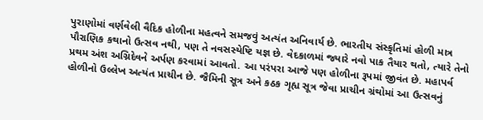પુરાણોમાં વર્ણવેલી વૈદિક હોળીના મહત્વને સમજવું અત્યંત અનિવાર્ય છે. ભારતીય સંસ્કૃતિમાં હોળી માત્ર પૌરાણિક કથાનો ઉત્સવ નથી, પણ તે નવસસ્યેષ્ટિ યજ્ઞ છે. વેદકાળમાં જ્યારે નવો પાક તૈયાર થતો, ત્યારે તેનો પ્રથમ અંશ અગ્નિદેવને અર્પણ કરવામાં આવતો. આ પરંપરા આજે પણ હોળીના રૂપમાં જીવંત છે. મહાપર્વ હોળીનો ઉલ્લેખ અત્યંત પ્રાચીન છે. જૈમિની સૂત્ર અને કઠક ગૃહ્ય સૂત્ર જેવા પ્રાચીન ગ્રંથોમાં આ ઉત્સવનું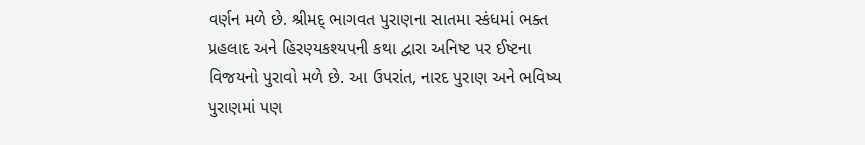વર્ણન મળે છે. શ્રીમદ્ ભાગવત પુરાણના સાતમા સ્કંધમાં ભક્ત પ્રહલાદ અને હિરણ્યકશ્યપની કથા દ્વારા અનિષ્ટ પર ઈષ્ટના વિજયનો પુરાવો મળે છે. આ ઉપરાંત, નારદ પુરાણ અને ભવિષ્ય પુરાણમાં પણ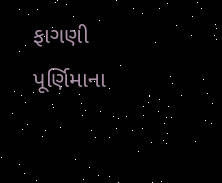ફાગણી પૂર્ણિમાના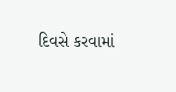દિવસે કરવામાં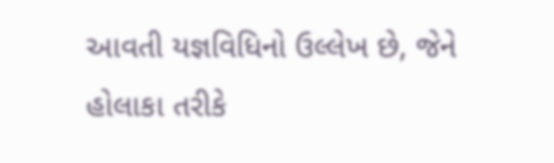આવતી યજ્ઞવિધિનો ઉલ્લેખ છે, જેને હોલાકા તરીકે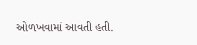ઓળખવામાં આવતી હતી.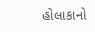હોલાકાનો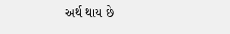અર્થ થાય છે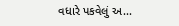વધારે પકવેલું અ...